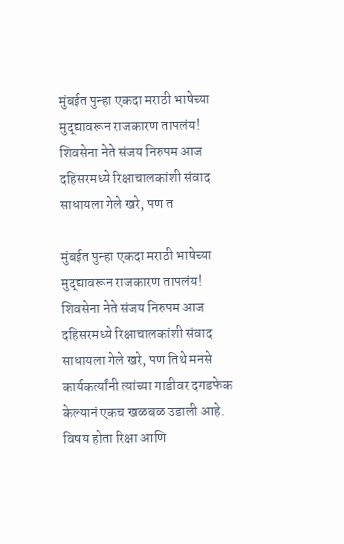मुंबईत पुन्हा एकदा मराठी भाषेच्या मुद्द्यावरून राजकारण तापलंय! शिवसेना नेते संजय निरुपम आज दहिसरमध्ये रिक्षाचालकांशी संवाद साधायला गेले खरे, पण त

मुंबईत पुन्हा एकदा मराठी भाषेच्या मुद्द्यावरून राजकारण तापलंय! शिवसेना नेते संजय निरुपम आज दहिसरमध्ये रिक्षाचालकांशी संवाद साधायला गेले खरे, पण तिथे मनसे कार्यकर्त्यांनी त्यांच्या गाडीवर दगडफेक केल्यानं एकच खळबळ उडाली आहे.
विषय होता रिक्षा आणि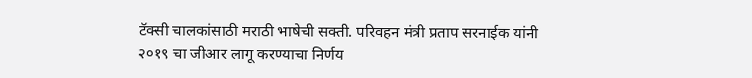टॅक्सी चालकांसाठी मराठी भाषेची सक्ती. परिवहन मंत्री प्रताप सरनाईक यांनी २०१९ चा जीआर लागू करण्याचा निर्णय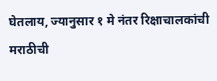घेतलाय, ज्यानुसार १ मे नंतर रिक्षाचालकांची मराठीची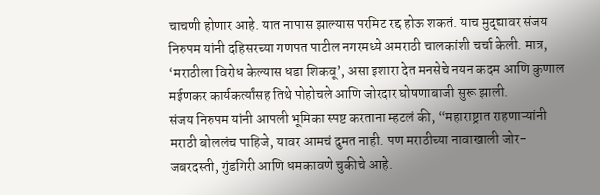चाचणी होणार आहे. यात नापास झाल्यास परमिट रद्द होऊ शकतं. याच मुद्द्यावर संजय निरुपम यांनी दहिसरच्या गणपत पाटील नगरमध्ये अमराठी चालकांशी चर्चा केली. मात्र, ‘मराठीला विरोध केल्यास धडा शिकवू’, असा इशारा देत मनसेचे नयन कदम आणि कुणाल मईणकर कार्यकर्त्यांसह तिथे पोहोचले आणि जोरदार घोषणाबाजी सुरू झाली.
संजय निरुपम यांनी आपली भूमिका स्पष्ट करताना म्हटलं की, “महाराष्ट्रात राहणाऱ्यांनी मराठी बोललंच पाहिजे, यावर आमचं दुमत नाही. पण मराठीच्या नावाखाली जोर-जबरदस्ती, गुंडगिरी आणि धमकावणे चुकीचे आहे.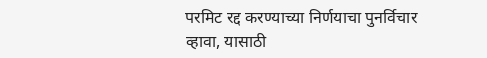परमिट रद्द करण्याच्या निर्णयाचा पुनर्विचार व्हावा, यासाठी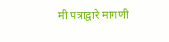मी पत्राद्वारे मागणी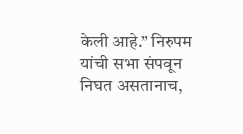केली आहे.” निरुपम यांची सभा संपवून निघत असतानाच,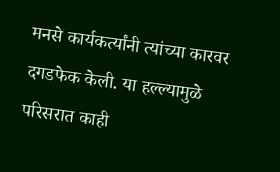मनसे कार्यकर्त्यांनी त्यांच्या कारवर दगडफेक केली. या हल्ल्यामुळे परिसरात काही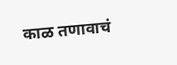काळ तणावाचं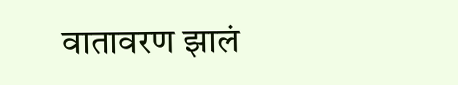वातावरण झालं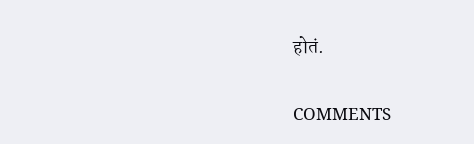होतं.

COMMENTS